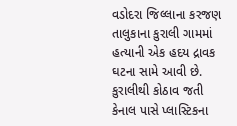વડોદરા જિલ્લાના કરજણ તાલુકાના કુરાલી ગામમાં હત્યાની એક હદય દ્રાવક ઘટના સામે આવી છે. કુરાલીથી કોઠાવ જતી કેનાલ પાસે પ્લાસ્ટિકના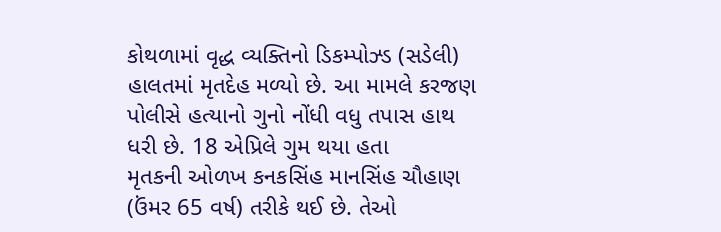કોથળામાં વૃદ્ધ વ્યક્તિનો ડિકમ્પોઝ્ડ (સડેલી) હાલતમાં મૃતદેહ મળ્યો છે. આ મામલે કરજણ પોલીસે હત્યાનો ગુનો નોંધી વધુ તપાસ હાથ ધરી છે. 18 એપ્રિલે ગુમ થયા હતા
મૃતકની ઓળખ કનકસિંહ માનસિંહ ચૌહાણ (ઉંમર 65 વર્ષ) તરીકે થઈ છે. તેઓ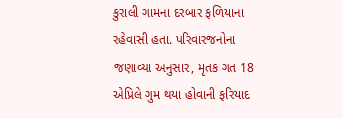કુરાલી ગામના દરબાર ફળિયાના રહેવાસી હતા. પરિવારજનોના જણાવ્યા અનુસાર, મૃતક ગત 18 એપ્રિલે ગુમ થયા હોવાની ફરિયાદ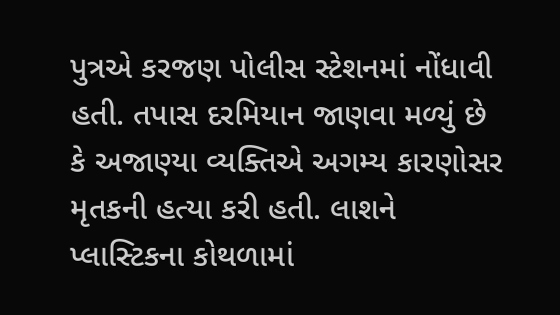પુત્રએ કરજણ પોલીસ સ્ટેશનમાં નોંધાવી હતી. તપાસ દરમિયાન જાણવા મળ્યું છે કે અજાણ્યા વ્યક્તિએ અગમ્ય કારણોસર મૃતકની હત્યા કરી હતી. લાશને પ્લાસ્ટિકના કોથળામાં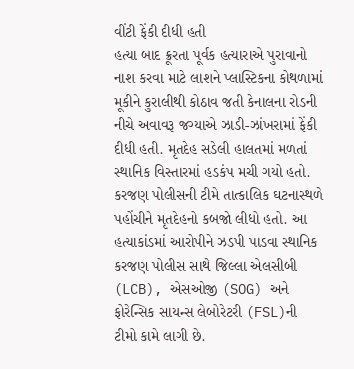વીંટી ફેંકી દીધી હતી
હત્યા બાદ ક્રૂરતા પૂર્વક હત્યારાએ પુરાવાનો નાશ કરવા માટે લાશને પ્લાસ્ટિકના કોથળામાં મૂકીને કુરાલીથી કોઠાવ જતી કેનાલના રોડની નીચે અવાવરૂ જગ્યાએ ઝાડી-ઝાંખરામાં ફેંકી દીધી હતી. મૃતદેહ સડેલી હાલતમાં મળતાં સ્થાનિક વિસ્તારમાં હડકંપ મચી ગયો હતો. કરજણ પોલીસની ટીમે તાત્કાલિક ઘટનાસ્થળે પહોંચીને મૃતદેહનો કબજો લીધો હતો. આ હત્યાકાંડમાં આરોપીને ઝડપી પાડવા સ્થાનિક કરજણ પોલીસ સાથે જિલ્લા એલસીબી (LCB), એસઓજી (SOG) અને ફોરેન્સિક સાયન્સ લેબોરેટરી (FSL)ની ટીમો કામે લાગી છે.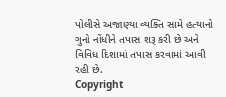પોલીસે અજાણ્યા વ્યક્તિ સામે હત્યાનો ગુનો નોંધીને તપાસ શરૂ કરી છે અને વિવિધ દિશામાં તપાસ કરવામાં આવી રહી છે.
Copyright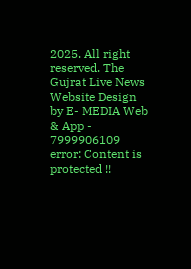2025. All right reserved. The Gujrat Live News Website Design by E- MEDIA Web & App - 7999906109
error: Content is protected !!